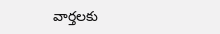వార్తలకు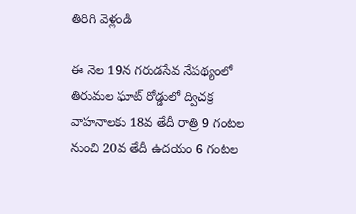తిరిగి వెళ్లండి

ఈ నెల 19న గరుడసేవ నేపథ్యంలో తిరుమల ఘాట్ రోడ్డులో ద్విచక్ర వాహనాలకు 18వ తేదీ రాత్రి 9 గంటల నుంచి 20వ తేదీ ఉదయం 6 గంటల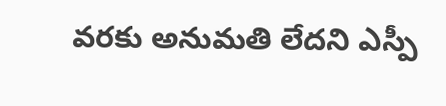వరకు అనుమతి లేదని ఎస్పీ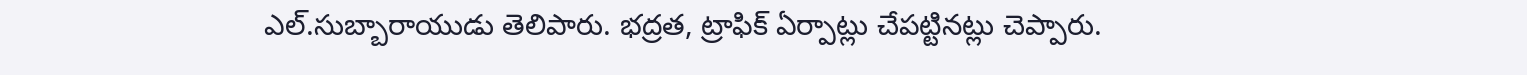ఎల్.సుబ్బారాయుడు తెలిపారు. భద్రత, ట్రాఫిక్ ఏర్పాట్లు చేపట్టినట్లు చెప్పారు.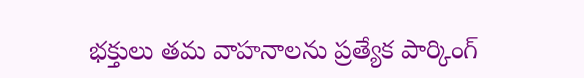భక్తులు తమ వాహనాలను ప్రత్యేక పార్కింగ్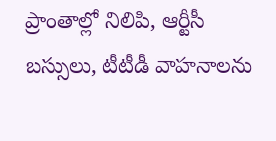ప్రాంతాల్లో నిలిపి, ఆర్టీసీ బస్సులు, టీటీడీ వాహనాలను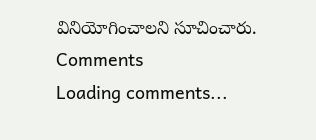వినియోగించాలని సూచించారు.
Comments
Loading comments...